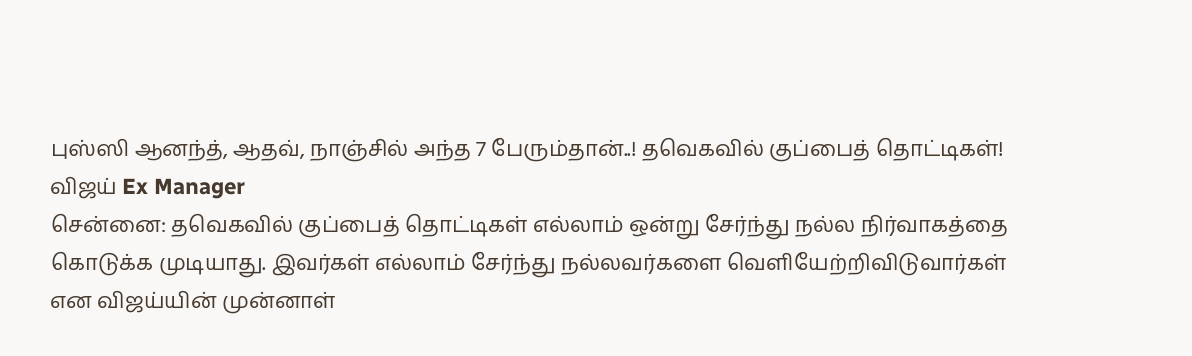புஸ்ஸி ஆனந்த், ஆதவ், நாஞ்சில் அந்த 7 பேரும்தான்..! தவெகவில் குப்பைத் தொட்டிகள்! விஜய் Ex Manager
சென்னை: தவெகவில் குப்பைத் தொட்டிகள் எல்லாம் ஒன்று சேர்ந்து நல்ல நிர்வாகத்தை கொடுக்க முடியாது. இவர்கள் எல்லாம் சேர்ந்து நல்லவர்களை வெளியேற்றிவிடுவார்கள் என விஜய்யின் முன்னாள்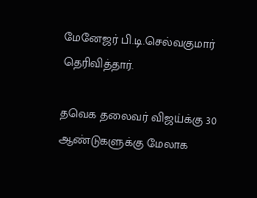மேனேஜர் பி.டி.செல்வகுமார் தெரிவித்தார்.

தவெக தலைவர் விஜய்க்கு 30 ஆண்டுகளுக்கு மேலாக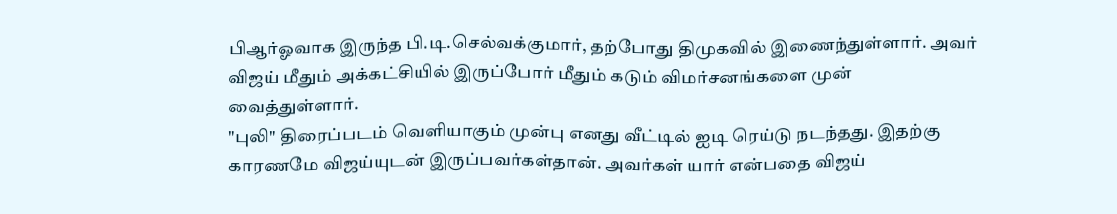பிஆர்ஓவாக இருந்த பி.டி.செல்வக்குமார், தற்போது திமுகவில் இணைந்துள்ளார். அவர் விஜய் மீதும் அக்கட்சியில் இருப்போர் மீதும் கடும் விமர்சனங்களை முன் வைத்துள்ளார்.
"புலி" திரைப்படம் வெளியாகும் முன்பு எனது வீட்டில் ஐடி ரெய்டு நடந்தது. இதற்கு காரணமே விஜய்யுடன் இருப்பவர்கள்தான். அவர்கள் யார் என்பதை விஜய்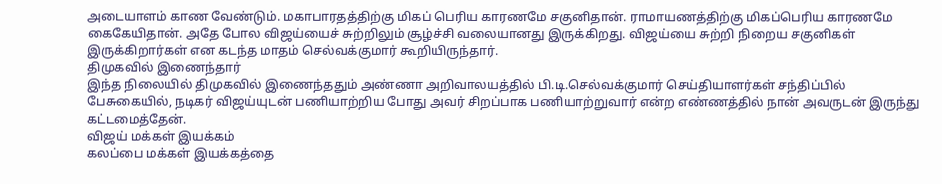அடையாளம் காண வேண்டும். மகாபாரதத்திற்கு மிகப் பெரிய காரணமே சகுனிதான். ராமாயணத்திற்கு மிகப்பெரிய காரணமே கைகேயிதான். அதே போல விஜய்யைச் சுற்றிலும் சூழ்ச்சி வலையானது இருக்கிறது. விஜய்யை சுற்றி நிறைய சகுனிகள் இருக்கிறார்கள் என கடந்த மாதம் செல்வக்குமார் கூறியிருந்தார்.
திமுகவில் இணைந்தார்
இந்த நிலையில் திமுகவில் இணைந்ததும் அண்ணா அறிவாலயத்தில் பி.டி.செல்வக்குமார் செய்தியாளர்கள் சந்திப்பில் பேசுகையில், நடிகர் விஜய்யுடன் பணியாற்றிய போது அவர் சிறப்பாக பணியாற்றுவார் என்ற எண்ணத்தில் நான் அவருடன் இருந்து கட்டமைத்தேன்.
விஜய் மக்கள் இயக்கம்
கலப்பை மக்கள் இயக்கத்தை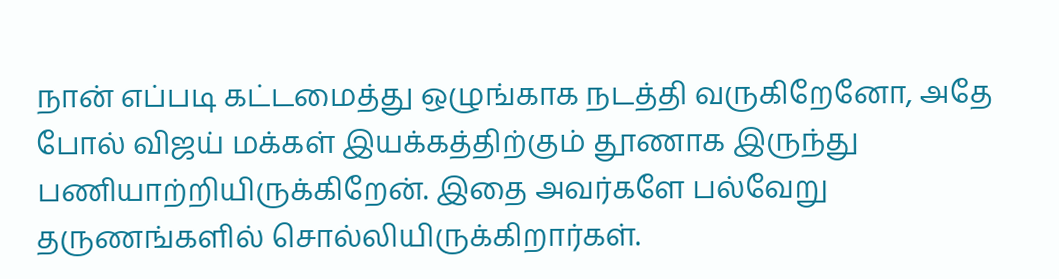நான் எப்படி கட்டமைத்து ஒழுங்காக நடத்தி வருகிறேனோ, அதே போல் விஜய் மக்கள் இயக்கத்திற்கும் தூணாக இருந்து பணியாற்றியிருக்கிறேன். இதை அவர்களே பல்வேறு தருணங்களில் சொல்லியிருக்கிறார்கள்.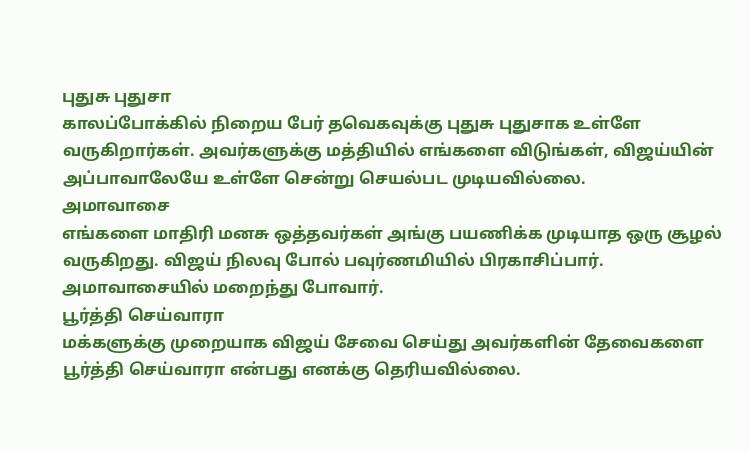புதுசு புதுசா
காலப்போக்கில் நிறைய பேர் தவெகவுக்கு புதுசு புதுசாக உள்ளே வருகிறார்கள். அவர்களுக்கு மத்தியில் எங்களை விடுங்கள், விஜய்யின் அப்பாவாலேயே உள்ளே சென்று செயல்பட முடியவில்லை.
அமாவாசை
எங்களை மாதிரி மனசு ஒத்தவர்கள் அங்கு பயணிக்க முடியாத ஒரு சூழல் வருகிறது. விஜய் நிலவு போல் பவுர்ணமியில் பிரகாசிப்பார். அமாவாசையில் மறைந்து போவார்.
பூர்த்தி செய்வாரா
மக்களுக்கு முறையாக விஜய் சேவை செய்து அவர்களின் தேவைகளை பூர்த்தி செய்வாரா என்பது எனக்கு தெரியவில்லை.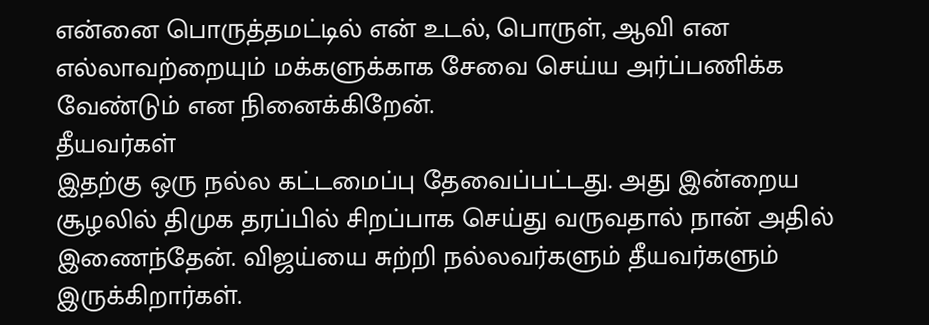என்னை பொருத்தமட்டில் என் உடல், பொருள், ஆவி என எல்லாவற்றையும் மக்களுக்காக சேவை செய்ய அர்ப்பணிக்க வேண்டும் என நினைக்கிறேன்.
தீயவர்கள்
இதற்கு ஒரு நல்ல கட்டமைப்பு தேவைப்பட்டது. அது இன்றைய சூழலில் திமுக தரப்பில் சிறப்பாக செய்து வருவதால் நான் அதில் இணைந்தேன். விஜய்யை சுற்றி நல்லவர்களும் தீயவர்களும் இருக்கிறார்கள்.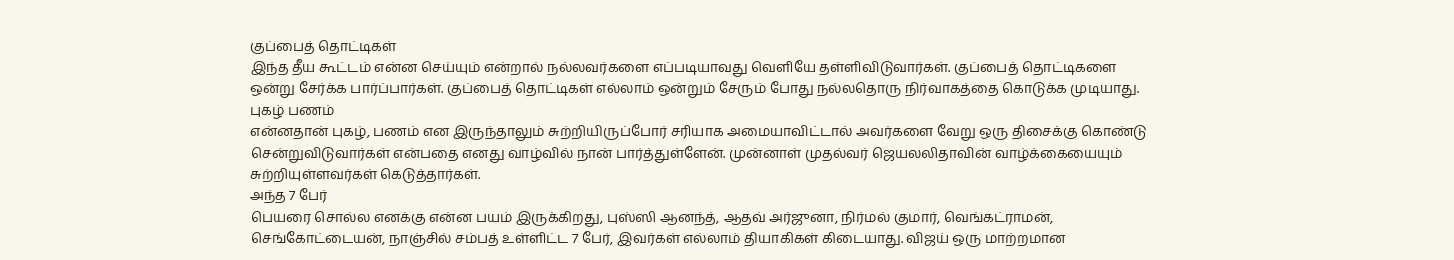குப்பைத் தொட்டிகள்
இந்த தீய கூட்டம் என்ன செய்யும் என்றால் நல்லவர்களை எப்படியாவது வெளியே தள்ளிவிடுவார்கள். குப்பைத் தொட்டிகளை ஒன்று சேர்க்க பார்ப்பார்கள். குப்பைத் தொட்டிகள் எல்லாம் ஒன்றும் சேரும் போது நல்லதொரு நிர்வாகத்தை கொடுக்க முடியாது.
புகழ் பணம்
என்னதான் புகழ், பணம் என இருந்தாலும் சுற்றியிருப்போர் சரியாக அமையாவிட்டால் அவர்களை வேறு ஒரு திசைக்கு கொண்டு சென்றுவிடுவார்கள் என்பதை எனது வாழ்வில் நான் பார்த்துள்ளேன். முன்னாள் முதல்வர் ஜெயலலிதாவின் வாழ்க்கையையும் சுற்றியுள்ளவர்கள் கெடுத்தார்கள்.
அந்த 7 பேர்
பெயரை சொல்ல எனக்கு என்ன பயம் இருக்கிறது, புஸ்ஸி ஆனந்த், ஆதவ் அர்ஜுனா, நிர்மல் குமார், வெங்கட்ராமன், செங்கோட்டையன், நாஞ்சில் சம்பத் உள்ளிட்ட 7 பேர், இவர்கள் எல்லாம் தியாகிகள் கிடையாது. விஜய் ஒரு மாற்றமான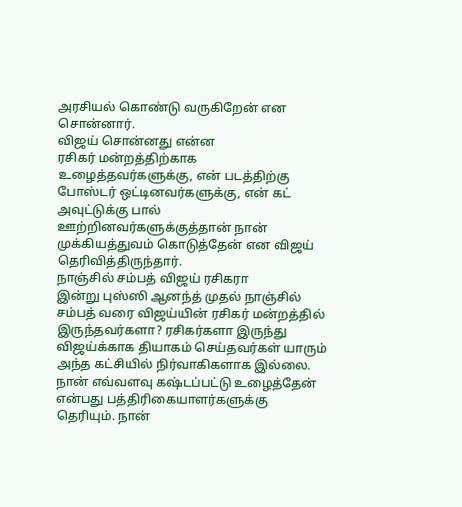அரசியல் கொண்டு வருகிறேன் என சொன்னார்.
விஜய் சொன்னது என்ன
ரசிகர் மன்றத்திற்காக உழைத்தவர்களுக்கு, என் படத்திற்கு போஸ்டர் ஒட்டினவர்களுக்கு, என் கட் அவுட்டுக்கு பால் ஊற்றினவர்களுக்குத்தான் நான் முக்கியத்துவம் கொடுத்தேன் என விஜய் தெரிவித்திருந்தார்.
நாஞ்சில் சம்பத் விஜய் ரசிகரா
இன்று புஸ்ஸி ஆனந்த் முதல் நாஞ்சில் சம்பத் வரை விஜய்யின் ரசிகர் மன்றத்தில் இருந்தவர்களா? ரசிகர்களா இருந்து விஜய்க்காக தியாகம் செய்தவர்கள் யாரும் அந்த கட்சியில் நிர்வாகிகளாக இல்லை. நான் எவ்வளவு கஷ்டப்பட்டு உழைத்தேன் என்பது பத்திரிகையாளர்களுக்கு தெரியும். நான்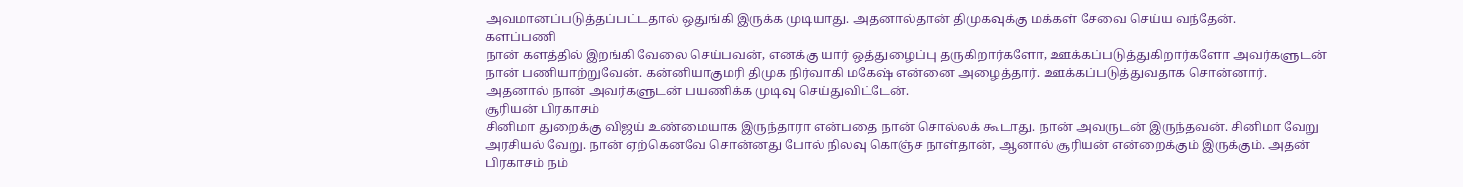அவமானப்படுத்தப்பட்டதால் ஒதுங்கி இருக்க முடியாது. அதனால்தான் திமுகவுக்கு மக்கள் சேவை செய்ய வந்தேன்.
களப்பணி
நான் களத்தில் இறங்கி வேலை செய்பவன், எனக்கு யார் ஒத்துழைப்பு தருகிறார்களோ, ஊக்கப்படுத்துகிறார்களோ அவர்களுடன் நான் பணியாற்றுவேன். கன்னியாகுமரி திமுக நிர்வாகி மகேஷ் என்னை அழைத்தார். ஊக்கப்படுத்துவதாக சொன்னார். அதனால் நான் அவர்களுடன் பயணிக்க முடிவு செய்துவிட்டேன்.
சூரியன் பிரகாசம்
சினிமா துறைக்கு விஜய் உண்மையாக இருந்தாரா என்பதை நான் சொல்லக் கூடாது. நான் அவருடன் இருந்தவன். சினிமா வேறு அரசியல் வேறு. நான் ஏற்கெனவே சொன்னது போல் நிலவு கொஞ்ச நாள்தான், ஆனால் சூரியன் என்றைக்கும் இருக்கும். அதன் பிரகாசம் நம்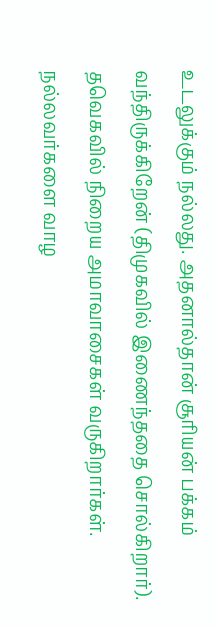உடலுக்கும் நல்லது. அதனால்தான் சூரியன் பக்கம் வந்திருக்கிறேன் (திமுகவில் இணைந்ததை சொல்கிறார்). தவெகவில் நிறைய அமாவாசைகள் வருகிறார்கள். நல்லவர்களை வாழ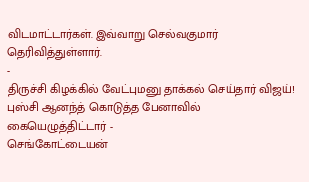விடமாட்டார்கள். இவ்வாறு செல்வகுமார் தெரிவித்துள்ளார்.
-
திருச்சி கிழக்கில் வேட்புமனு தாக்கல் செய்தார் விஜய்! புஸ்சி ஆனந்த் கொடுத்த பேனாவில் கையெழுத்திட்டார் -
செங்கோட்டையன்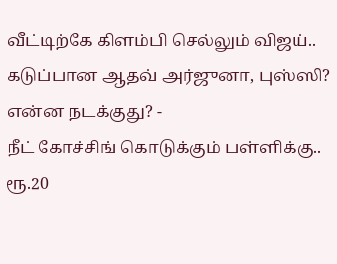வீட்டிற்கே கிளம்பி செல்லும் விஜய்.. கடுப்பான ஆதவ் அர்ஜுனா, புஸ்ஸி? என்ன நடக்குது? -
நீட் கோச்சிங் கொடுக்கும் பள்ளிக்கு.. ரூ.20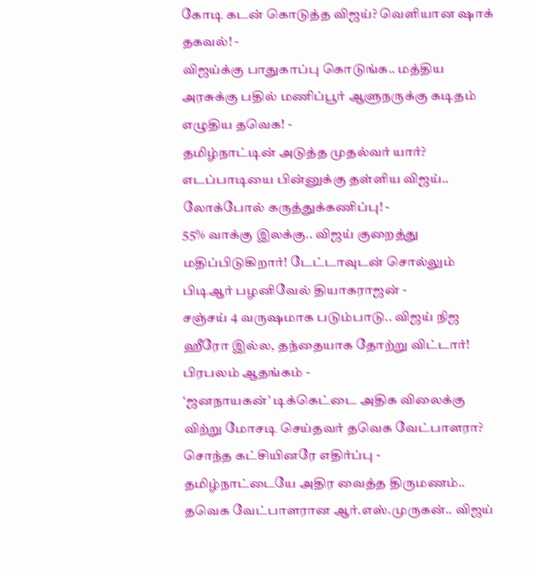கோடி கடன் கொடுத்த விஜய்? வெளியான ஷாக் தகவல்! -
விஜய்க்கு பாதுகாப்பு கொடுங்க.. மத்திய அரசுக்கு பதில் மணிப்பூர் ஆளுநருக்கு கடிதம் எழுதிய தவெக! -
தமிழ்நாட்டின் அடுத்த முதல்வர் யார்? எடப்பாடியை பின்னுக்கு தள்ளிய விஜய்.. லோக்போல் கருத்துக்கணிப்பு! -
55% வாக்கு இலக்கு.. விஜய் குறைத்து மதிப்பிடுகிறார்! டேட்டாவுடன் சொல்லும் பிடிஆர் பழனிவேல் தியாகராஜன் -
சஞ்சய் 4 வருஷமாக படும்பாடு.. விஜய் நிஜ ஹீரோ இல்ல, தந்தையாக தோற்று விட்டார்! பிரபலம் ஆதங்கம் -
‘ஜனநாயகன்’ டிக்கெட்டை அதிக விலைக்கு விற்று மோசடி செய்தவர் தவெக வேட்பாளரா? சொந்த கட்சியினரே எதிர்ப்பு -
தமிழ்நாட்டையே அதிர வைத்த திருமணம்.. தவெக வேட்பாளரான ஆர்.எஸ்.முருகன்.. விஜய்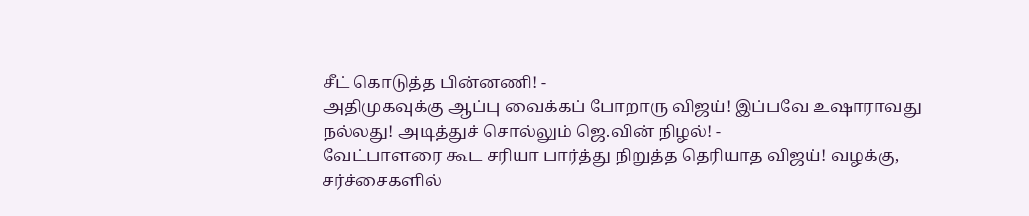சீட் கொடுத்த பின்னணி! -
அதிமுகவுக்கு ஆப்பு வைக்கப் போறாரு விஜய்! இப்பவே உஷாராவது நல்லது! அடித்துச் சொல்லும் ஜெ.வின் நிழல்! -
வேட்பாளரை கூட சரியா பார்த்து நிறுத்த தெரியாத விஜய்! வழக்கு, சர்ச்சைகளில்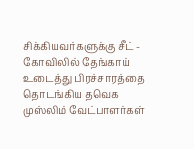சிக்கியவர்களுக்கு சீட் -
கோவிலில் தேங்காய் உடைத்து பிரச்சாரத்தை தொடங்கிய தவெக முஸ்லிம் வேட்பாளர்கள்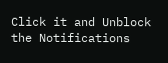Click it and Unblock the Notifications